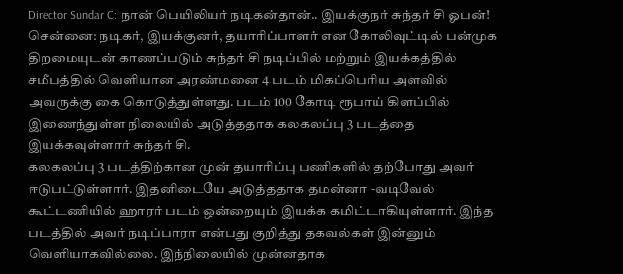Director Sundar C: நான் பெயிலியர் நடிகன்தான்.. இயக்குநர் சுந்தர் சி ஓபன்!
சென்னை: நடிகர், இயக்குனர், தயாரிப்பாளர் என கோலிவுட்டில் பன்முக திறமையுடன் காணப்படும் சுந்தர் சி நடிப்பில் மற்றும் இயக்கத்தில் சமீபத்தில் வெளியான அரண்மனை 4 படம் மிகப்பெரிய அளவில் அவருக்கு கை கொடுத்துள்ளது. படம் 100 கோடி ரூபாய் கிளப்பில் இணைந்துள்ள நிலையில் அடுத்ததாக கலகலப்பு 3 படத்தை இயக்கவுள்ளார் சுந்தர் சி.
கலகலப்பு 3 படத்திற்கான முன் தயாரிப்பு பணிகளில் தற்போது அவர் ஈடுபட்டுள்ளார். இதனிடையே அடுத்ததாக தமன்னா -வடிவேல் கூட்டணியில் ஹாரர் படம் ஒன்றையும் இயக்க கமிட்டாகியுள்ளார். இந்த படத்தில் அவர் நடிப்பாரா என்பது குறித்து தகவல்கள் இன்னும் வெளியாகவில்லை. இந்நிலையில் முன்னதாக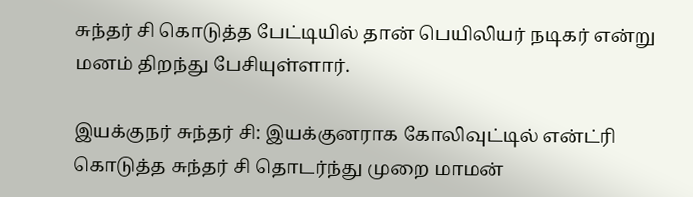சுந்தர் சி கொடுத்த பேட்டியில் தான் பெயிலியர் நடிகர் என்று மனம் திறந்து பேசியுள்ளார்.

இயக்குநர் சுந்தர் சி: இயக்குனராக கோலிவுட்டில் என்ட்ரி கொடுத்த சுந்தர் சி தொடர்ந்து முறை மாமன்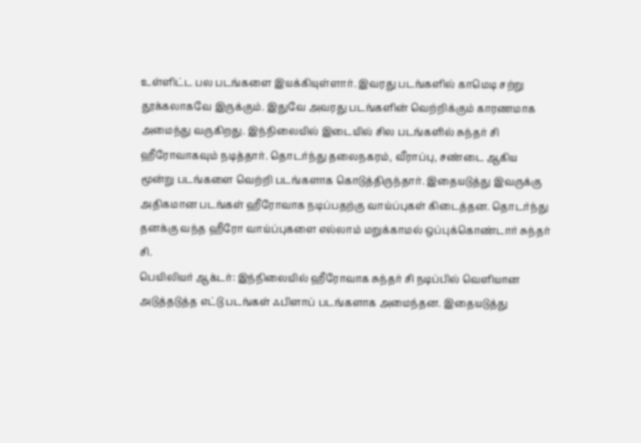உள்ளிட்ட பல படங்களை இயக்கியுள்ளார். இவரது படங்களில் காமெடி சற்று தூக்கலாகவே இருக்கும். இதுவே அவரது படங்களின் வெற்றிக்கும் காரணமாக அமைந்து வருகிறது. இந்நிலையில் இடையில் சில படங்களில் சுந்தர் சி ஹீரோவாகவும் நடித்தார். தொடர்ந்து தலைநகரம், வீராப்பு, சண்டை ஆகிய மூன்று படங்களை வெற்றி படங்களாக கொடுத்திருந்தார். இதையடுத்து இவருக்கு அதிகமான படங்கள் ஹீரோவாக நடிப்பதற்கு வாய்ப்புகள் கிடைத்தன. தொடர்ந்து தனக்கு வந்த ஹீரோ வாய்ப்புகளை எல்லாம் மறுக்காமல் ஒப்புக்கொண்டார் சுந்தர் சி.
பெயிலியர் ஆக்டர்: இந்நிலையில் ஹீரோவாக சுந்தர் சி நடிப்பில் வெளியான அடுத்தடுத்த எட்டு படங்கள் ஃபிளாப் படங்களாக அமைந்தன. இதையடுத்து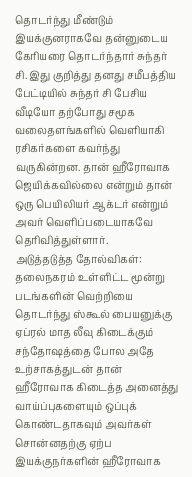தொடர்ந்து மீண்டும் இயக்குனராகவே தன்னுடைய கேரியரை தொடர்ந்தார் சுந்தர் சி. இது குறித்து தனது சமீபத்திய பேட்டியில் சுந்தர் சி பேசிய வீடியோ தற்போது சமூக வலைதளங்களில் வெளியாகி ரசிகர்களை கவர்ந்து வருகின்றன. தான் ஹீரோவாக ஜெயிக்கவில்லை என்றும் தான் ஒரு பெயிலியர் ஆக்டர் என்றும் அவர் வெளிப்படையாகவே தெரிவித்துள்ளார்.
அடுத்தடுத்த தோல்விகள்: தலைநகரம் உள்ளிட்ட மூன்று படங்களின் வெற்றியை தொடர்ந்து ஸ்கூல் பையனுக்கு ஏப்ரல் மாத லீவு கிடைக்கும் சந்தோஷத்தை போல அதே உற்சாகத்துடன் தான் ஹீரோவாக கிடைத்த அனைத்து வாய்ப்புகளையும் ஒப்புக் கொண்டதாகவும் அவர்கள் சொன்னதற்கு ஏற்ப இயக்குநர்களின் ஹீரோவாக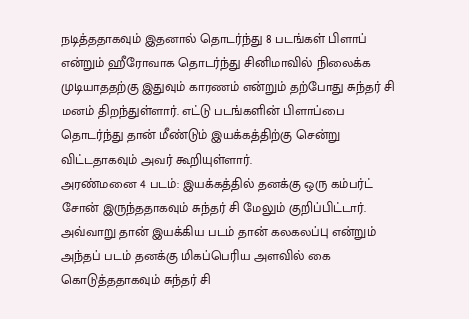நடித்ததாகவும் இதனால் தொடர்ந்து 8 படங்கள் பிளாப் என்றும் ஹீரோவாக தொடர்ந்து சினிமாவில் நிலைக்க முடியாததற்கு இதுவும் காரணம் என்றும் தற்போது சுந்தர் சி மனம் திறந்துள்ளார். எட்டு படங்களின் பிளாப்பை தொடர்ந்து தான் மீண்டும் இயக்கத்திற்கு சென்று விட்டதாகவும் அவர் கூறியுள்ளார்.
அரண்மனை 4 படம்: இயக்கத்தில் தனக்கு ஒரு கம்பர்ட் சோன் இருந்ததாகவும் சுந்தர் சி மேலும் குறிப்பிட்டார். அவ்வாறு தான் இயக்கிய படம் தான் கலகலப்பு என்றும் அந்தப் படம் தனக்கு மிகப்பெரிய அளவில் கை கொடுத்ததாகவும் சுந்தர் சி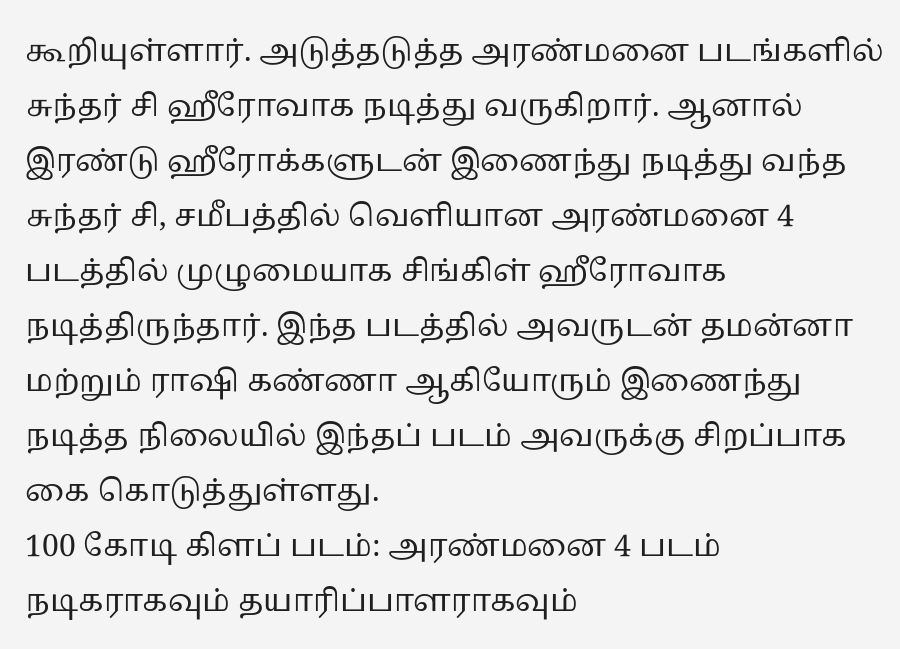கூறியுள்ளார். அடுத்தடுத்த அரண்மனை படங்களில் சுந்தர் சி ஹீரோவாக நடித்து வருகிறார். ஆனால் இரண்டு ஹீரோக்களுடன் இணைந்து நடித்து வந்த சுந்தர் சி, சமீபத்தில் வெளியான அரண்மனை 4 படத்தில் முழுமையாக சிங்கிள் ஹீரோவாக நடித்திருந்தார். இந்த படத்தில் அவருடன் தமன்னா மற்றும் ராஷி கண்ணா ஆகியோரும் இணைந்து நடித்த நிலையில் இந்தப் படம் அவருக்கு சிறப்பாக கை கொடுத்துள்ளது.
100 கோடி கிளப் படம்: அரண்மனை 4 படம் நடிகராகவும் தயாரிப்பாளராகவும்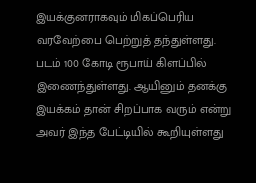இயக்குனராகவும் மிகப்பெரிய வரவேற்பை பெற்றுத் தந்துள்ளது. படம் 100 கோடி ரூபாய் கிளப்பில் இணைந்துள்ளது. ஆயினும் தனக்கு இயக்கம் தான் சிறப்பாக வரும் என்று அவர் இந்த பேட்டியில் கூறியுள்ளது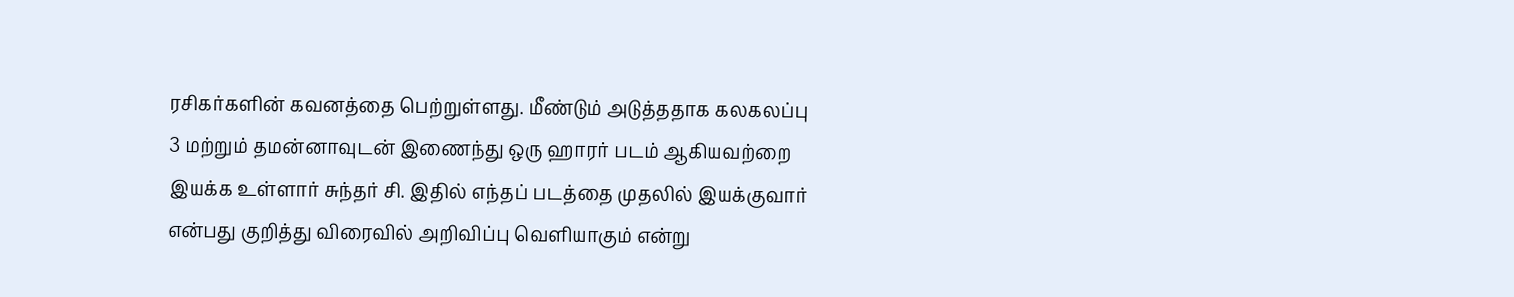ரசிகர்களின் கவனத்தை பெற்றுள்ளது. மீண்டும் அடுத்ததாக கலகலப்பு 3 மற்றும் தமன்னாவுடன் இணைந்து ஒரு ஹாரர் படம் ஆகியவற்றை இயக்க உள்ளார் சுந்தர் சி. இதில் எந்தப் படத்தை முதலில் இயக்குவார் என்பது குறித்து விரைவில் அறிவிப்பு வெளியாகும் என்று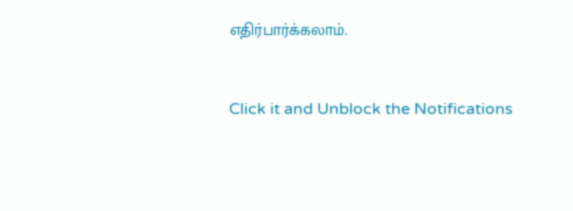எதிர்பார்க்கலாம்.


Click it and Unblock the Notifications